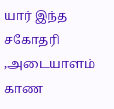யார் இந்த சகோதரி ,அடையாளம் காண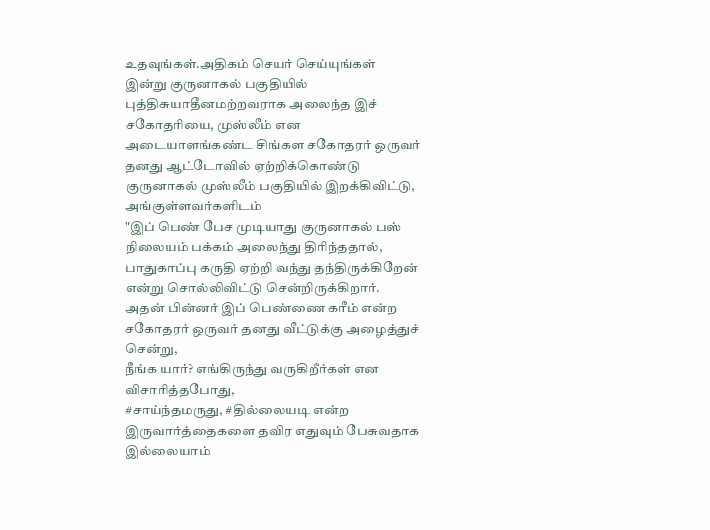உதவுங்கள்.அதிகம் செயர் செய்யுங்கள்
இன்று குருனாகல் பகுதியில் புத்திசுயாதீனமற்றவராக அலைந்த இச் சகோதரியை, முஸ்லீம் என அடையாளங்கண்ட சிங்கள சகோதரர் ஒருவர் தனது ஆட்டோவில் ஏற்றிக்கொண்டு குருனாகல் முஸ்லீம் பகுதியில் இறக்கிவிட்டு, அங்குள்ளவர்களிடம்
"இப் பெண் பேச முடியாது குருனாகல் பஸ் நிலையம் பக்கம் அலைந்து திரிந்ததால், பாதுகாப்பு கருதி ஏற்றி வந்து தந்திருக்கிறேன் என்று சொல்லிவிட்டு சென்றிருக்கிறார்.
அதன் பின்னர் இப் பெண்ணை கரீம் என்ற சகோதரர் ஒருவர் தனது வீட்டுக்கு அழைத்துச் சென்று,
நீங்க யார்? எங்கிருந்து வருகிறீர்கள் என விசாரித்தபோது,
#சாய்ந்தமருது, #தில்லையடி என்ற இருவார்த்தைகளை தவிர எதுவும் பேசுவதாக இல்லையாம்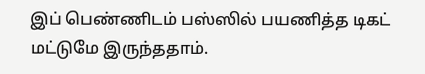இப் பெண்ணிடம் பஸ்ஸில் பயணித்த டிகட் மட்டுமே இருந்ததாம்.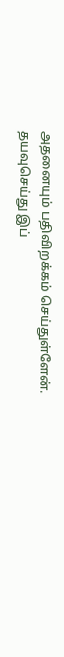அதனையும் பதிவிறக்கம் செய்துள்ளேன்.
தயவுசெய்து இப்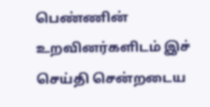பெண்ணின் உறவினர்களிடம் இச் செய்தி சென்றடைய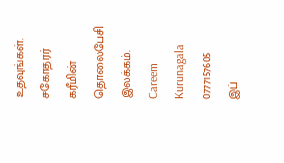உதவுங்கள்.
சகோதரர் கரீமின் தொலைபேசி இலக்கம்.
Careem Kurunagala
0777157605
இப்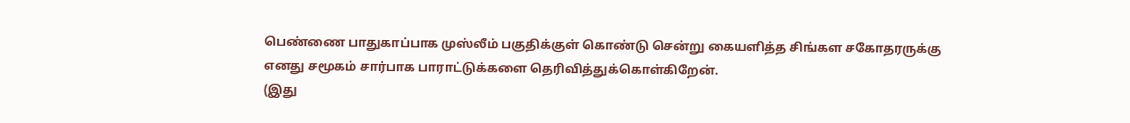பெண்ணை பாதுகாப்பாக முஸ்லீம் பகுதிக்குள் கொண்டு சென்று கையளித்த சிங்கள சகோதரருக்கு எனது சமூகம் சார்பாக பாராட்டுக்களை தெரிவித்துக்கொள்கிறேன்.
(இது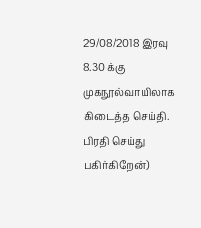29/08/2018 இரவு 8.30 க்கு முகநூல்வாயிலாக கிடைத்த செய்தி. பிரதி செய்து பகிர்கிறேன்)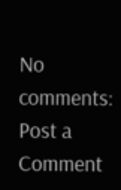No comments:
Post a Comment